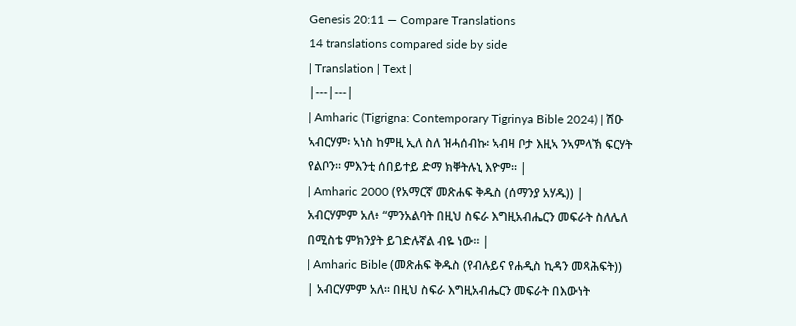Genesis 20:11 — Compare Translations
14 translations compared side by side
| Translation | Text |
|---|---|
| Amharic (Tigrigna: Contemporary Tigrinya Bible 2024) | ሽዑ ኣብርሃም፡ ኣነስ ከምዚ ኢለ ስለ ዝሓሰብኩ፡ ኣብዛ ቦታ እዚኣ ንኣምላኽ ፍርሃት የልቦን። ምእንቲ ሰበይተይ ድማ ክቐትሉኒ እዮም። |
| Amharic 2000 (የአማርኛ መጽሐፍ ቅዱስ (ሰማንያ አሃዱ)) | አብርሃምም አለ፥ “ምንአልባት በዚህ ስፍራ እግዚአብሔርን መፍራት ስለሌለ በሚስቴ ምክንያት ይገድሉኛል ብዬ ነው። |
| Amharic Bible (መጽሐፍ ቅዱስ (የብሉይና የሐዲስ ኪዳን መጻሕፍት)) | አብርሃምም አለ። በዚህ ስፍራ እግዚአብሔርን መፍራት በእውነት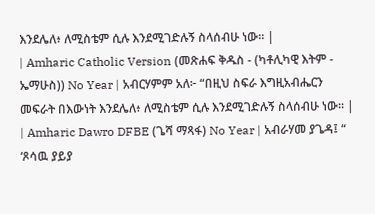እንደሌለ፥ ለሚስቴም ሲሉ እንደሚገድሉኝ ስላሰብሁ ነው። |
| Amharic Catholic Version (መጽሐፍ ቅዱስ - (ካቶሊካዊ እትም - ኤማሁስ)) No Year | አብርሃምም አለ፦ “በዚህ ስፍራ እግዚአብሔርን መፍራት በእውነት እንደሌለ፥ ለሚስቴም ሲሉ እንደሚገድሉኝ ስላሰብሁ ነው። |
| Amharic Dawro DFBE (ጌሻ ማጻፋ) No Year | አብራሃመ ያጌዳ፤ “ ‘ጾሳዉ ያይያ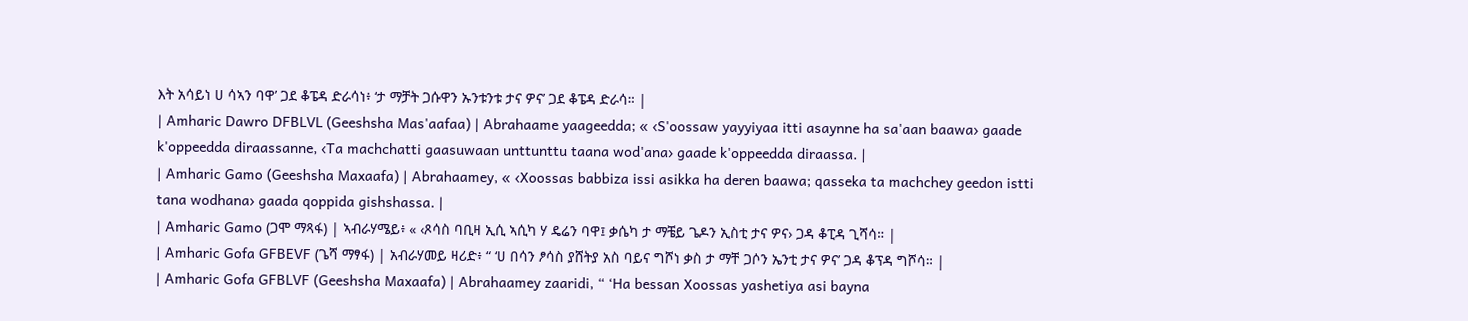እት አሳይነ ሀ ሳኣን ባዋ’ ጋደ ቆፔዳ ድራሳነ፥ ‘ታ ማቻት ጋሱዋን ኡንቱንቱ ታና ዎና’ ጋደ ቆፔዳ ድራሳ። |
| Amharic Dawro DFBLVL (Geeshsha Mas'aafaa) | Abrahaame yaageedda; « ‹S'oossaw yayyiyaa itti asaynne ha sa'aan baawa› gaade k'oppeedda diraassanne, ‹Ta machchatti gaasuwaan unttunttu taana wod'ana› gaade k'oppeedda diraassa. |
| Amharic Gamo (Geeshsha Maxaafa) | Abrahaamey, « ‹Xoossas babbiza issi asikka ha deren baawa; qasseka ta machchey geedon istti tana wodhana› gaada qoppida gishshassa. |
| Amharic Gamo (ጋሞ ማጻፋ) | ኣብራሃሜይ፥ « ‹ጾሳስ ባቢዛ ኢሲ ኣሲካ ሃ ዴሬን ባዋ፤ ቃሴካ ታ ማቼይ ጌዶን ኢስቲ ታና ዎና› ጋዳ ቆፒዳ ጊሻሳ። |
| Amharic Gofa GFBEVF (ጌሻ ማፃፋ) | አብራሃመይ ዛሪድ፥ “ ‘ሀ በሳን ፆሳስ ያሸትያ አስ ባይና ግሾነ ቃስ ታ ማቸ ጋሶን ኤንቲ ታና ዎና’ ጋዳ ቆፕዳ ግሾሳ። |
| Amharic Gofa GFBLVF (Geeshsha Maxaafa) | Abrahaamey zaaridi, “ ‘Ha bessan Xoossas yashetiya asi bayna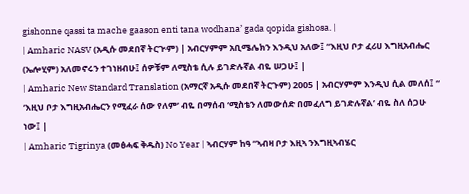gishonne qassi ta mache gaason enti tana wodhana’ gada qopida gishosa. |
| Amharic NASV (አዲሱ መደበኛ ትርጒም) | አብርሃምም አቢሜሌክን እንዲህ አለው፤ “እዚህ ቦታ ፈሪሀ እግዚአብሔር (ኤሎሂም) አለመኖሩን ተገነዘብሁ፤ ሰዎቹም ለሚስቴ ሲሉ ይገድሉኛል ብዬ ሠጋሁ፤ |
| Amharic New Standard Translation (አማርኛ አዲሱ መደበኛ ትርጉም) 2005 | አብርሃምም እንዲህ ሲል መለሰ፤ “ ‘እዚህ ቦታ እግዚአብሔርን የሚፈራ ሰው የለም’ ብዬ በማሰብ ‘ሚስቴን ለመውሰድ በመፈለግ ይገድሉኛል’ ብዬ ስለ ሰጋሁ ነው፤ |
| Amharic Tigrinya (መፅሓፍ ቅዱስ) No Year | ኣብርሃም ከዓ “ኣብዛ ቦታ እዚኣ ንእግዚኣብሄር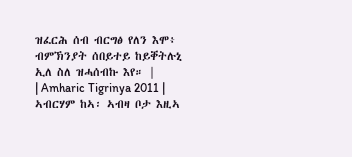ዝፈርሕ ሰብ ብርግፅ የለን እሞ፥ ብምኽንያት ሰበይተይ ከይቐትሉኒ ኢለ ስለ ዝሓሰብኩ እየ። |
| Amharic Tigrinya 2011 | ኣብርሃም ከኣ፡ ኣብዛ ቦታ እዚኣ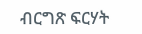ብርግጽ ፍርሃት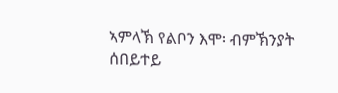ኣምላኽ የልቦን እሞ፡ ብምኽንያት ሰበይተይ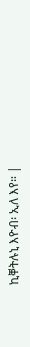ኪቐትሉኒ እዮብ፡ ኢለ እየ። |